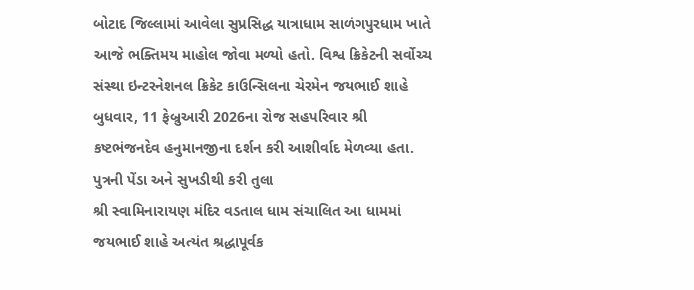બોટાદ જિલ્લામાં આવેલા સુપ્રસિદ્ધ યાત્રાધામ સાળંગપુરધામ ખાતે આજે ભક્તિમય માહોલ જોવા મળ્યો હતો. વિશ્વ ક્રિકેટની સર્વોચ્ચ સંસ્થા ઇન્ટરનેશનલ ક્રિકેટ કાઉન્સિલના ચેરમેન જયભાઈ શાહે બુધવાર, 11 ફેબ્રુઆરી 2026ના રોજ સહપરિવાર શ્રી કષ્ટભંજનદેવ હનુમાનજીના દર્શન કરી આશીર્વાદ મેળવ્યા હતા.
પુત્રની પેંડા અને સુખડીથી કરી તુલા
શ્રી સ્વામિનારાયણ મંદિર વડતાલ ધામ સંચાલિત આ ધામમાં જયભાઈ શાહે અત્યંત શ્રદ્ધાપૂર્વક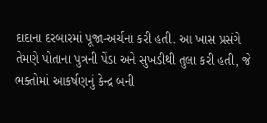દાદાના દરબારમાં પૂજા-અર્ચના કરી હતી. આ ખાસ પ્રસંગે તેમણે પોતાના પુત્રની પેંડા અને સુખડીથી તુલા કરી હતી, જે ભક્તોમાં આકર્ષણનું કેન્દ્ર બની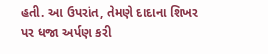હતી. આ ઉપરાંત, તેમણે દાદાના શિખર પર ધજા અર્પણ કરી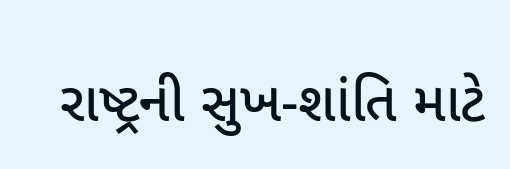રાષ્ટ્રની સુખ-શાંતિ માટે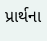પ્રાર્થના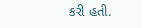કરી હતી.